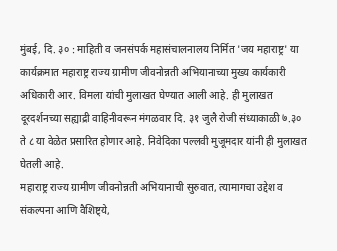मुंबई, दि. ३० : माहिती व जनसंपर्क महासंचालनालय निर्मित 'जय महाराष्ट्र' या कार्यक्रमात महाराष्ट्र राज्य ग्रामीण जीवनोन्नती अभियानाच्या मुख्य कार्यकारी अधिकारी आर. विमला यांची मुलाखत घेण्यात आली आहे. ही मुलाखत दूरदर्शनच्या सह्याद्री वाहिनीवरून मंगळवार दि. ३१ जुलै रोजी संध्याकाळी ७.३० ते ८ या वेळेत प्रसारित होणार आहे. निवेदिका पल्लवी मुजूमदार यांनी ही मुलाखत घेतली आहे.
महाराष्ट्र राज्य ग्रामीण जीवनोन्नती अभियानाची सुरुवात, त्यामागचा उद्देश व संकल्पना आणि वैशिष्ट्ये,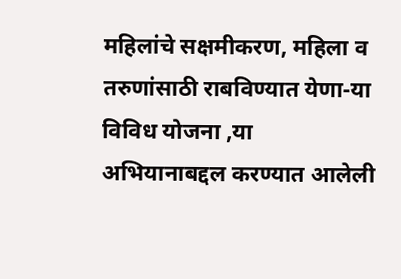महिलांचे सक्षमीकरण, महिला व तरुणांसाठी राबविण्यात येणा-या विविध योजना ,या अभियानाबद्दल करण्यात आलेली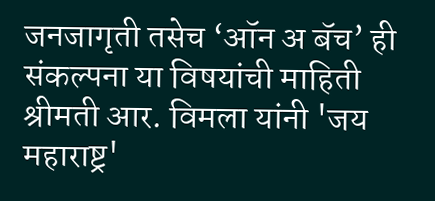जनजागृती तसेच ‘ऑन अ बॅच’ ही संकल्पना या विषयांची माहिती श्रीमती आर. विमला यांनी 'जय महाराष्ट्र'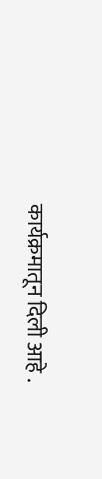कार्यक्रमातून दिली आहे .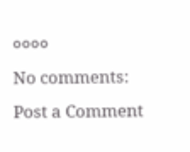००००
No comments:
Post a Comment